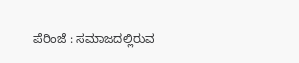ಪೆರಿಂಜೆ : ಸಮಾಜದಲ್ಲಿರುವ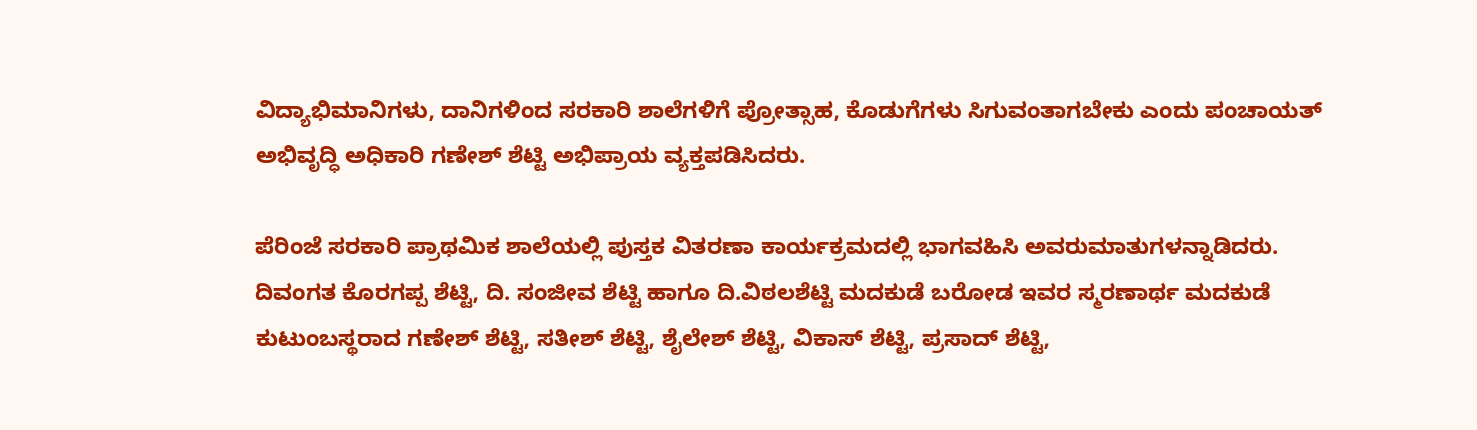ವಿದ್ಯಾಭಿಮಾನಿಗಳು, ದಾನಿಗಳಿಂದ ಸರಕಾರಿ ಶಾಲೆಗಳಿಗೆ ಪ್ರೋತ್ಸಾಹ, ಕೊಡುಗೆಗಳು ಸಿಗುವಂತಾಗಬೇಕು ಎಂದು ಪಂಚಾಯತ್ ಅಭಿವೃದ್ಧಿ ಅಧಿಕಾರಿ ಗಣೇಶ್ ಶೆಟ್ಟಿ ಅಭಿಪ್ರಾಯ ವ್ಯಕ್ತಪಡಿಸಿದರು.

ಪೆರಿಂಜೆ ಸರಕಾರಿ ಪ್ರಾಥಮಿಕ ಶಾಲೆಯಲ್ಲಿ ಪುಸ್ತಕ ವಿತರಣಾ ಕಾರ್ಯಕ್ರಮದಲ್ಲಿ ಭಾಗವಹಿಸಿ ಅವರುಮಾತುಗಳನ್ನಾಡಿದರು. ದಿವಂಗತ ಕೊರಗಪ್ಪ ಶೆಟ್ಟಿ, ದಿ. ಸಂಜೀವ ಶೆಟ್ಟಿ ಹಾಗೂ ದಿ.ವಿಠಲಶೆಟ್ಟಿ ಮದಕುಡೆ ಬರೋಡ ಇವರ ಸ್ಮರಣಾರ್ಥ ಮದಕುಡೆ ಕುಟುಂಬಸ್ಥರಾದ ಗಣೇಶ್ ಶೆಟ್ಟಿ, ಸತೀಶ್ ಶೆಟ್ಟಿ, ಶೈಲೇಶ್ ಶೆಟ್ಟಿ, ವಿಕಾಸ್ ಶೆಟ್ಟಿ, ಪ್ರಸಾದ್ ಶೆಟ್ಟಿ,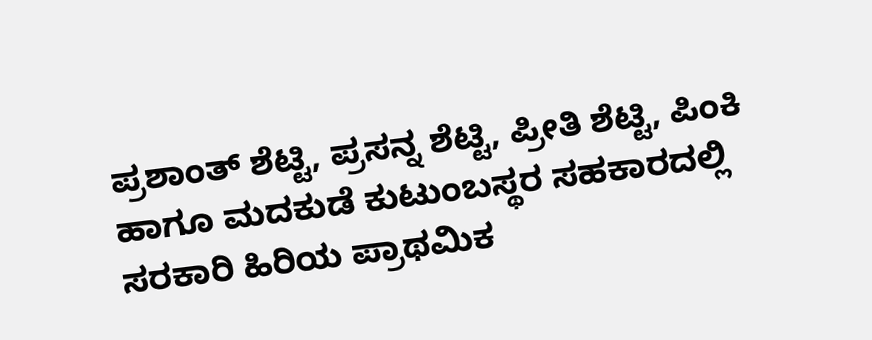ಪ್ರಶಾಂತ್ ಶೆಟ್ಟಿ, ಪ್ರಸನ್ನ ಶೆಟ್ಟಿ, ಪ್ರೀತಿ ಶೆಟ್ಟಿ, ಪಿಂಕಿ ಹಾಗೂ ಮದಕುಡೆ ಕುಟುಂಬಸ್ಥರ ಸಹಕಾರದಲ್ಲಿ ಸರಕಾರಿ ಹಿರಿಯ ಪ್ರಾಥಮಿಕ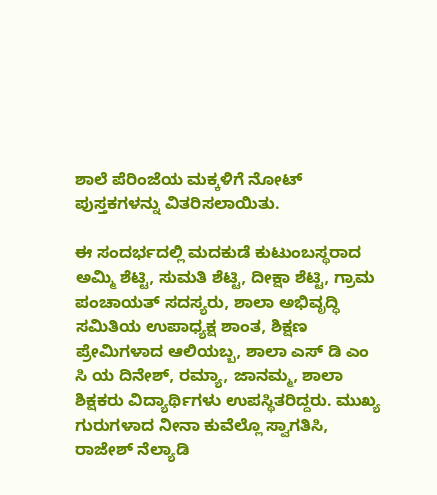ಶಾಲೆ ಪೆರಿಂಜೆಯ ಮಕ್ಕಳಿಗೆ ನೋಟ್ ಪುಸ್ತಕಗಳನ್ನು ವಿತರಿಸಲಾಯಿತು.

ಈ ಸಂದರ್ಭದಲ್ಲಿ ಮದಕುಡೆ ಕುಟುಂಬಸ್ಥರಾದ ಅಮ್ಮಿ ಶೆಟ್ಟಿ, ಸುಮತಿ ಶೆಟ್ಟಿ, ದೀಕ್ಷಾ ಶೆಟ್ಟಿ, ಗ್ರಾಮ ಪಂಚಾಯತ್ ಸದಸ್ಯರು, ಶಾಲಾ ಅಭಿವೃದ್ಧಿ ಸಮಿತಿಯ ಉಪಾಧ್ಯಕ್ಷ ಶಾಂತ, ಶಿಕ್ಷಣ ಪ್ರೇಮಿಗಳಾದ ಆಲಿಯಬ್ಬ, ಶಾಲಾ ಎಸ್ ಡಿ ಎಂ ಸಿ ಯ ದಿನೇಶ್, ರಮ್ಯಾ, ಜಾನಮ್ಮ, ಶಾಲಾ ಶಿಕ್ಷಕರು ವಿದ್ಯಾರ್ಥಿಗಳು ಉಪಸ್ಥಿತರಿದ್ದರು. ಮುಖ್ಯ ಗುರುಗಳಾದ ನೀನಾ ಕುವೆಲ್ಲೊ ಸ್ವಾಗತಿಸಿ, ರಾಜೇಶ್ ನೆಲ್ಯಾಡಿ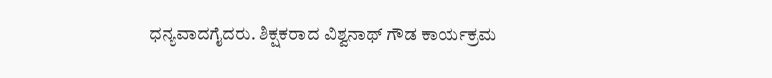ಧನ್ಯವಾದಗೈದರು. ಶಿಕ್ಷಕರಾದ ವಿಶ್ವನಾಥ್ ಗೌಡ ಕಾರ್ಯಕ್ರಮ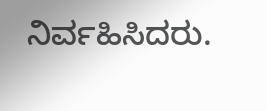ನಿರ್ವಹಿಸಿದರು.